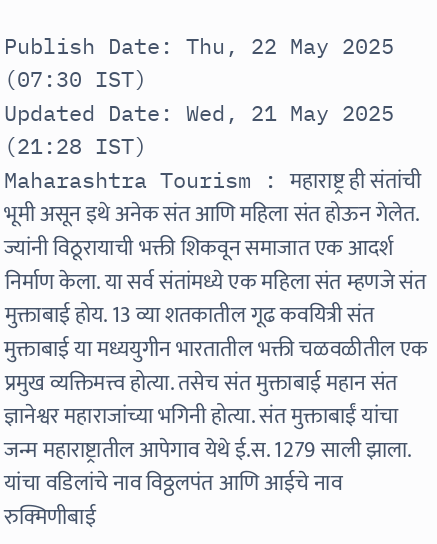Publish Date: Thu, 22 May 2025 (07:30 IST)
Updated Date: Wed, 21 May 2025 (21:28 IST)
Maharashtra Tourism : महाराष्ट्र ही संतांची भूमी असून इथे अनेक संत आणि महिला संत होऊन गेलेत. ज्यांनी विठूरायाची भक्ती शिकवून समाजात एक आदर्श निर्माण केला. या सर्व संतांमध्ये एक महिला संत म्हणजे संत मुक्ताबाई होय. 13 व्या शतकातील गूढ कवयित्री संत मुक्ताबाई या मध्ययुगीन भारतातील भक्ती चळवळीतील एक प्रमुख व्यक्तिमत्त्व होत्या. तसेच संत मुक्ताबाई महान संत ज्ञानेश्वर महाराजांच्या भगिनी होत्या. संत मुक्ताबाईं यांचा जन्म महाराष्ट्रातील आपेगाव येथे ई.स. 1279 साली झाला. यांचा वडिलांचे नाव विठ्ठलपंत आणि आईचे नाव रुक्मिणीबाई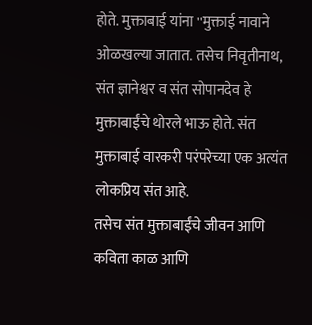होते. मुक्ताबाई यांना ''मुक्ताई नावाने ओळखल्या जातात. तसेच निवृतीनाथ, संत ज्ञानेश्वर व संत सोपानदेव हे मुक्ताबाईंचे थोरले भाऊ होते. संत मुक्ताबाई वारकरी परंपरेच्या एक अत्यंत लोकप्रिय संत आहे.
तसेच संत मुक्ताबाईंचे जीवन आणि कविता काळ आणि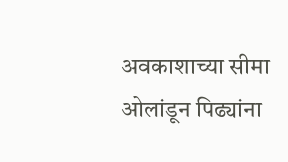अवकाशाच्या सीमा ओलांडून पिढ्यांना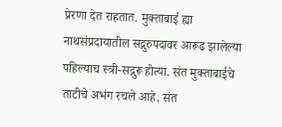प्रेरणा देत राहतात. मुक्ताबाई ह्या नाथसंप्रदायातील सद्गुरुपदावर आरूढ झालेल्या पहिल्याच स्त्री-सद्गुरू होत्या. संत मुक्ताबाईचे ताटीचे अभंग रचले आहे. संत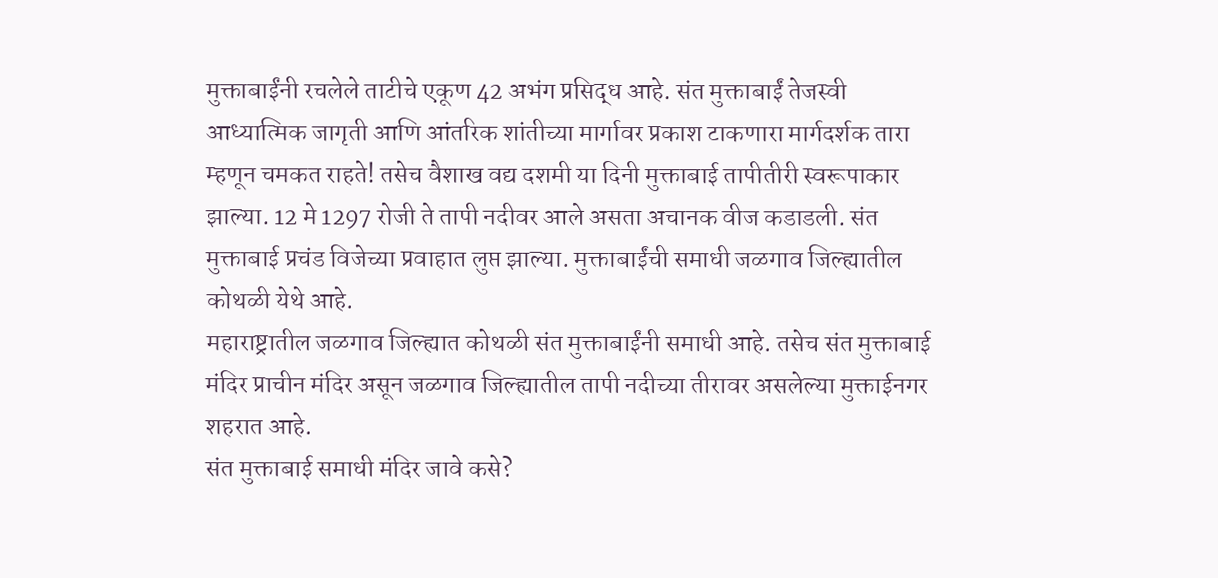मुक्ताबाईंनी रचलेले ताटीचे एकूण 42 अभंग प्रसिद्ध आहे. संत मुक्ताबाईं तेजस्वी आध्यात्मिक जागृती आणि आंतरिक शांतीच्या मार्गावर प्रकाश टाकणारा मार्गदर्शक तारा म्हणून चमकत राहते! तसेच वैशाख वद्य दशमी या दिनी मुक्ताबाई तापीतीरी स्वरूपाकार झाल्या. 12 मे 1297 रोजी ते तापी नदीवर आले असता अचानक वीज कडाडली. संत मुक्ताबाई प्रचंड विजेच्या प्रवाहात लुप्त झाल्या. मुक्ताबाईंची समाधी जळगाव जिल्ह्यातील कोथळी येथे आहे.
महाराष्ट्रातील जळगाव जिल्ह्यात कोथळी संत मुक्ताबाईंनी समाधी आहे. तसेच संत मुक्ताबाई मंदिर प्राचीन मंदिर असून जळगाव जिल्ह्यातील तापी नदीच्या तीरावर असलेल्या मुक्ताईनगर शहरात आहे.
संत मुक्ताबाई समाधी मंदिर जावे कसे?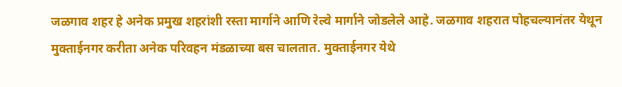जळगाव शहर हे अनेक प्रमुख शहरांशी रस्ता मार्गाने आणि रेल्वे मार्गाने जोडलेले आहे. जळगाव शहरात पोहचल्यानंतर येथून मुक्ताईनगर करीता अनेक परिवहन मंडळाच्या बस चालतात. मुक्ताईनगर येथे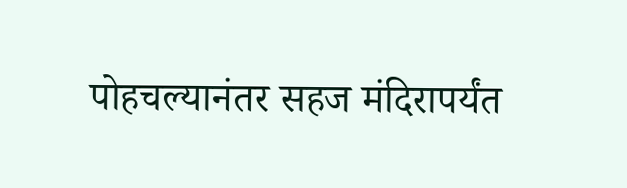पोहचल्यानंतर सहज मंदिरापर्यंत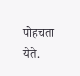पोहचता येते.